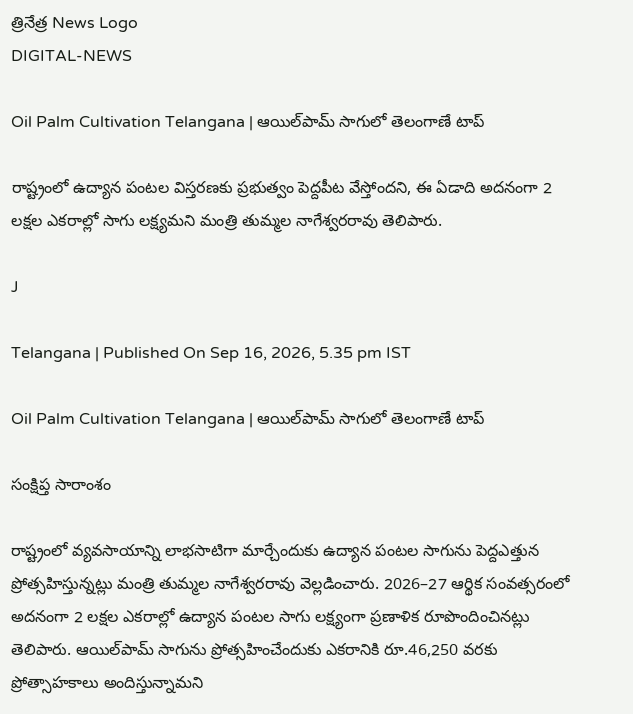త్రినేత్ర News Logo
DIGITAL-NEWS

Oil Palm Cultivation Telangana | ఆయిల్‌పామ్ సాగులో తెలంగాణే టాప్

రాష్ట్రంలో ఉద్యాన పంటల విస్తరణకు ప్రభుత్వం పెద్దపీట వేస్తోందని, ఈ ఏడాది అదనంగా 2 లక్షల ఎకరాల్లో సాగు లక్ష్యమని మంత్రి తుమ్మల నాగేశ్వరరావు తెలిపారు.

J

Telangana | Published On Sep 16, 2026, 5.35 pm IST

Oil Palm Cultivation Telangana | ఆయిల్‌పామ్ సాగులో తెలంగాణే టాప్

సంక్షిప్త సారాంశం

రాష్ట్రంలో వ్యవసాయాన్ని లాభసాటిగా మార్చేందుకు ఉద్యాన పంటల సాగును పెద్దఎత్తున ప్రోత్సహిస్తున్నట్లు మంత్రి తుమ్మల నాగేశ్వరరావు వెల్లడించారు. 2026–27 ఆర్థిక సంవత్సరంలో అదనంగా 2 లక్షల ఎకరాల్లో ఉద్యాన పంటల సాగు లక్ష్యంగా ప్రణాళిక రూపొందించినట్లు తెలిపారు. ఆయిల్‌పామ్ సాగును ప్రోత్సహించేందుకు ఎకరానికి రూ.46,250 వరకు ప్రోత్సాహకాలు అందిస్తున్నామని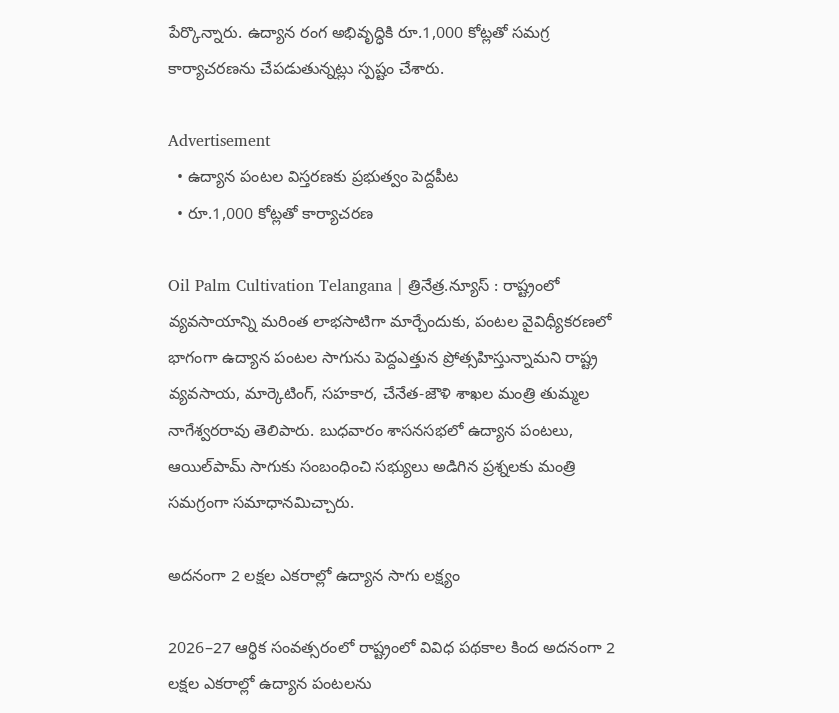పేర్కొన్నారు. ఉద్యాన రంగ అభివృద్ధికి రూ.1,000 కోట్లతో సమగ్ర కార్యాచరణను చేపడుతున్నట్లు స్పష్టం చేశారు.

Advertisement
  • ఉద్యాన పంటల విస్తరణకు ప్రభుత్వం పెద్దపీట
  • రూ.1,000 కోట్లతో కార్యాచరణ

Oil Palm Cultivation Telangana | త్రినేత్ర.న్యూస్ : రాష్ట్రంలో వ్యవసాయాన్ని మరింత లాభసాటిగా మార్చేందుకు, పంటల వైవిధ్యీకరణలో భాగంగా ఉద్యాన పంటల సాగును పెద్దఎత్తున ప్రోత్సహిస్తున్నామని రాష్ట్ర వ్యవసాయ, మార్కెటింగ్, సహకార, చేనేత-జౌళి శాఖల మంత్రి తుమ్మల నాగేశ్వరరావు తెలిపారు. బుధవారం శాసనసభలో ఉద్యాన పంటలు, ఆయిల్‌పామ్ సాగుకు సంబంధించి సభ్యులు అడిగిన ప్రశ్నలకు మంత్రి సమగ్రంగా సమాధానమిచ్చారు.

అదనంగా 2 లక్షల ఎకరాల్లో ఉద్యాన సాగు లక్ష్యం

2026–27 ఆర్థిక సంవత్సరంలో రాష్ట్రంలో వివిధ పథకాల కింద అదనంగా 2 లక్షల ఎకరాల్లో ఉద్యాన పంటలను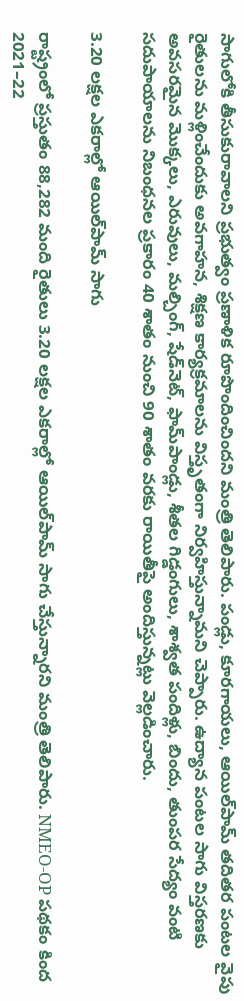సాగులోకి తీసుకురావాలని ప్రభుత్వం ప్రణాళిక రూపొందించిందని మంత్రి తెలిపారు. పండ్లు, కూరగాయలు, ఆయిల్‌పామ్ తదితర పంటల వైపు రైతులను మళ్లించేందుకు అవగాహన, శిక్షణ కార్యక్రమాలను విస్తృతంగా నిర్వహిస్తున్నామని చెప్పారు. ఉద్యాన పంటల సాగు విస్తరణకు అవసరమైన మొక్కలు, ఎరువులు, మల్చింగ్, షేడ్‌నెట్, ఫామ్‌పాండ్లు, శీతల గిడ్డంగులు, శాశ్వత పందిళ్లు, బిందు, తుంపర సేద్యం వంటి సదుపాయాలను నిబంధనల ప్రకారం 40 శాతం నుంచి 90 శాతం వరకు రాయితీపై అందిస్తున్నట్లు వెల్లడించారు.

3.20 లక్షల ఎకరాల్లో ఆయిల్‌పామ్ సాగు

రాష్ట్రంలో ప్రస్తుతం 88,282 మంది రైతులు 3.20 లక్షల ఎకరాల్లో ఆయిల్‌పామ్ సాగు చేస్తున్నారని మంత్రి తెలిపారు. NMEO-OP పథకం కింద 2021–22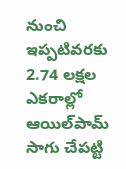నుంచి ఇప్పటివరకు 2.74 లక్షల ఎకరాల్లో ఆయిల్‌పామ్ సాగు చేపట్టి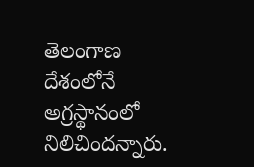తెలంగాణ దేశంలోనే అగ్రస్థానంలో నిలిచిందన్నారు.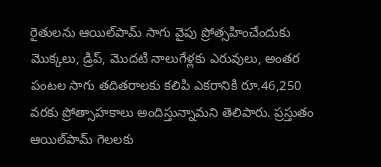రైతులను ఆయిల్‌పామ్ సాగు వైపు ప్రోత్సహించేందుకు మొక్కలు, డ్రిప్, మొదటి నాలుగేళ్లకు ఎరువులు, అంతర పంటల సాగు తదితరాలకు కలిపి ఎకరానికి రూ.46,250 వరకు ప్రోత్సాహకాలు అందిస్తున్నామని తెలిపారు. ప్రస్తుతం ఆయిల్‌పామ్ గెలలకు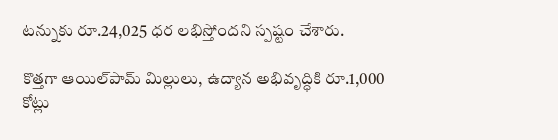టన్నుకు రూ.24,025 ధర లభిస్తోందని స్పష్టం చేశారు.

కొత్తగా ఆయిల్‌పామ్ మిల్లులు, ఉద్యాన అభివృద్ధికి రూ.1,000 కోట్లు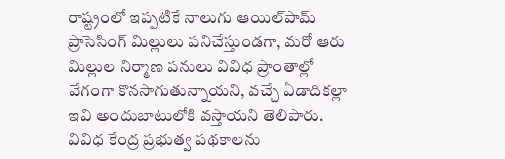రాష్ట్రంలో ఇప్పటికే నాలుగు ఆయిల్‌పామ్ ప్రాసెసింగ్ మిల్లులు పనిచేస్తుండగా, మరో ఆరు మిల్లుల నిర్మాణ పనులు వివిధ ప్రాంతాల్లో వేగంగా కొనసాగుతున్నాయని, వచ్చే ఏడాదికల్లా ఇవి అందుబాటులోకి వస్తాయని తెలిపారు. వివిధ కేంద్ర ప్రభుత్వ పథకాలను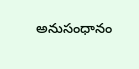అనుసంధానం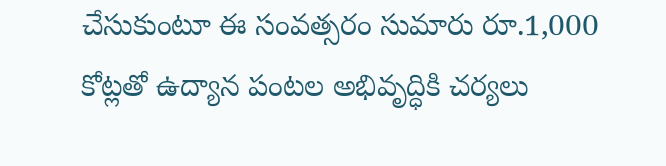చేసుకుంటూ ఈ సంవత్సరం సుమారు రూ.1,000 కోట్లతో ఉద్యాన పంటల అభివృద్ధికి చర్యలు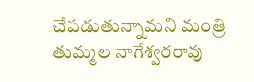చేపడుతున్నామని మంత్రి తుమ్మల నాగేశ్వరరావు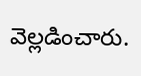వెల్లడించారు.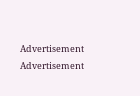Advertisement
Advertisement